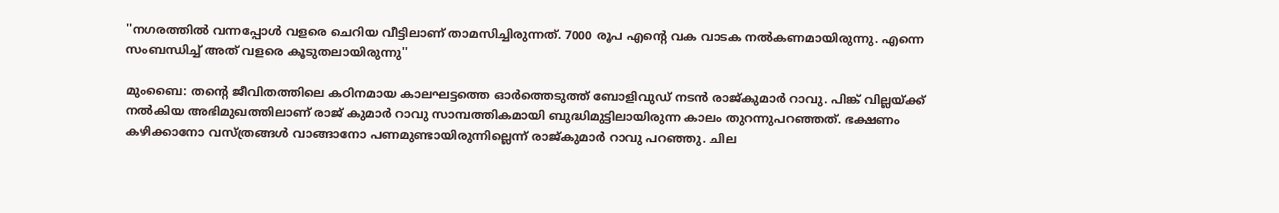''നഗരത്തില്‍ വന്നപ്പോള്‍ വളരെ ചെറിയ വീട്ടിലാണ് താമസിച്ചിരുന്നത്. 7000 രൂപ എന്‍റെ വക വാടക നല്‍കണമായിരുന്നു. എന്നെ സംബന്ധിച്ച് അത് വളരെ കൂടുതലായിരുന്നു''

മുംബൈ: തന്‍റെ ജീവിതത്തിലെ കഠിനമായ കാലഘട്ടത്തെ ഓര്‍ത്തെടുത്ത് ബോളിവുഡ‍് നടന്‍ രാജ്‍കുമാര്‍ റാവു. പിങ്ക് വില്ലയ്ക്ക് നല്‍കിയ അഭിമുഖത്തിലാണ് രാജ് കുമാര്‍ റാവു സാമ്പത്തികമായി ബുദ്ധിമുട്ടിലായിരുന്ന കാലം തുറന്നുപറഞ്ഞത്. ഭക്ഷണം കഴിക്കാനോ വസ്ത്രങ്ങള്‍ വാങ്ങാനോ പണമുണ്ടായിരുന്നില്ലെന്ന് രാജ്കുമാര്‍ റാവു പറഞ്ഞു. ചില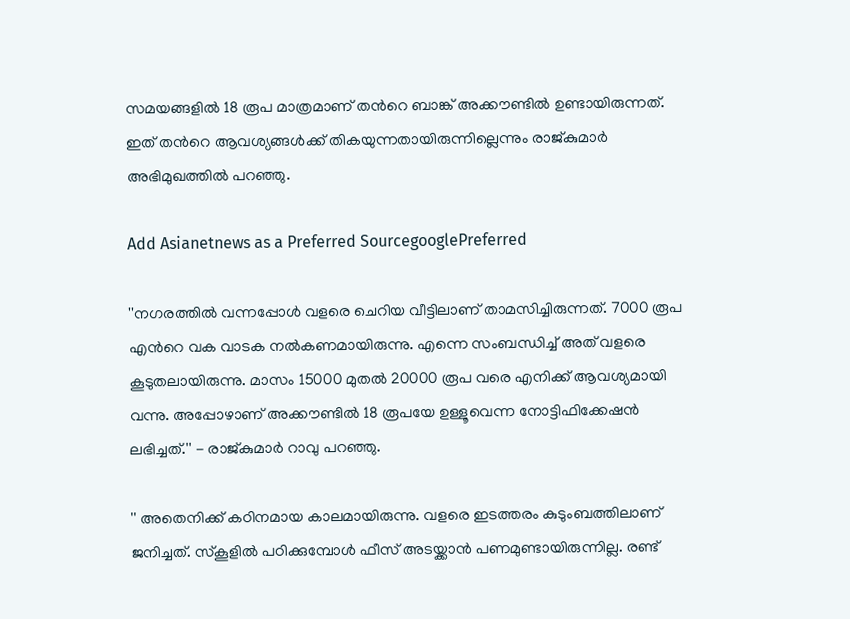സമയങ്ങളില്‍ 18 രൂപ മാത്രമാണ് തന്‍റെ ബാങ്ക് അക്കൗണ്ടില്‍ ഉണ്ടായിരുന്നത്. ഇത് തന്‍റെ ആവശ്യങ്ങള്‍ക്ക് തികയുന്നതായിരുന്നില്ലെന്നും രാജ്കുമാര്‍ അഭിമുഖത്തില്‍ പറ‌ഞ്ഞു.

Add Asianetnews as a Preferred SourcegooglePreferred

''നഗരത്തില്‍ വന്നപ്പോള്‍ വളരെ ചെറിയ വീട്ടിലാണ് താമസിച്ചിരുന്നത്. 7000 രൂപ എന്‍റെ വക വാടക നല്‍കണമായിരുന്നു. എന്നെ സംബന്ധിച്ച് അത് വളരെ കൂടുതലായിരുന്നു. മാസം 15000 മുതല്‍ 20000 രൂപ വരെ എനിക്ക് ആവശ്യമായി വന്നു. അപ്പോഴാണ് അക്കൗണ്ടില്‍ 18 രൂപയേ ഉള്ളൂവെന്ന നോട്ടിഫിക്കേഷന്‍ ലഭിച്ചത്.'' - രാജ്കുമാര്‍ റാവു പറഞ്ഞു.

'' അതെനിക്ക് കഠിനമായ കാലമായിരുന്നു. വളരെ ഇടത്തരം കുടുംബത്തിലാണ് ജനിച്ചത്. സ്കൂളില്‍ പഠിക്കുമ്പോള്‍ ഫീസ് അടയ്ക്കാന്‍ പണമുണ്ടായിരുന്നില്ല. രണ്ട്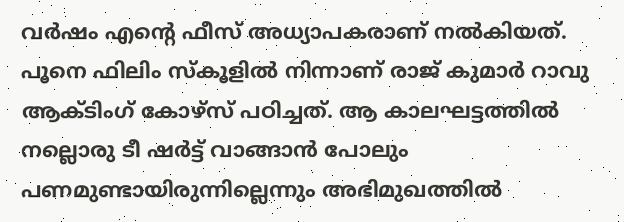വര്‍ഷം എന്‍റെ ഫീസ് അധ്യാപകരാണ് നല്‍കിയത്. പൂനെ ഫിലിം സ്കൂളില്‍ നിന്നാണ് രാജ് കുമാര്‍ റാവു ആക്ടിംഗ് കോഴ്സ് പഠിച്ചത്. ആ കാലഘട്ടത്തില്‍ നല്ലൊരു ടീ ഷര്‍ട്ട് വാങ്ങാന്‍ പോലും പണമുണ്ടായിരുന്നില്ലെന്നും അഭിമുഖത്തില്‍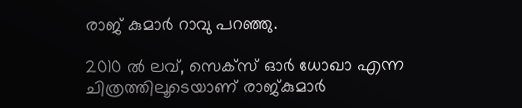രാജ് കുമാര്‍ റാവു പറഞ്ഞു.

2010 ല്‍ ലവ്, സെക്സ് ഓര്‍ ധോഖാ എന്ന ചിത്രത്തിലൂടെയാണ് രാജ്‍കുമാര്‍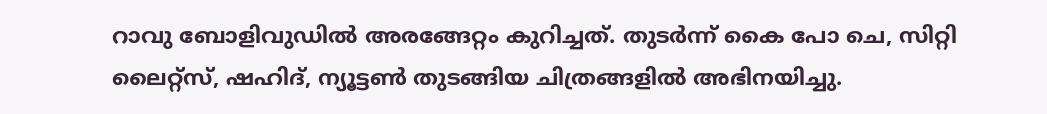റാവു ബോളിവുഡില്‍ അരങ്ങേറ്റം കുറിച്ചത്. തുടര്‍ന്ന് കൈ പോ ചെ, സിറ്റി ലൈറ്റ്സ്, ഷഹിദ്, ന്യൂട്ടണ്‍ തുടങ്ങിയ ചിത്രങ്ങളില്‍ അഭിനയിച്ചു.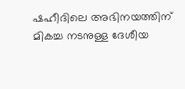ഷഹീദിലെ അഭിനയത്തിന് മികച്ച നടനുള്ള ദേശീയ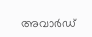അവാര്‍ഡ്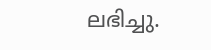ലഭിച്ചു.